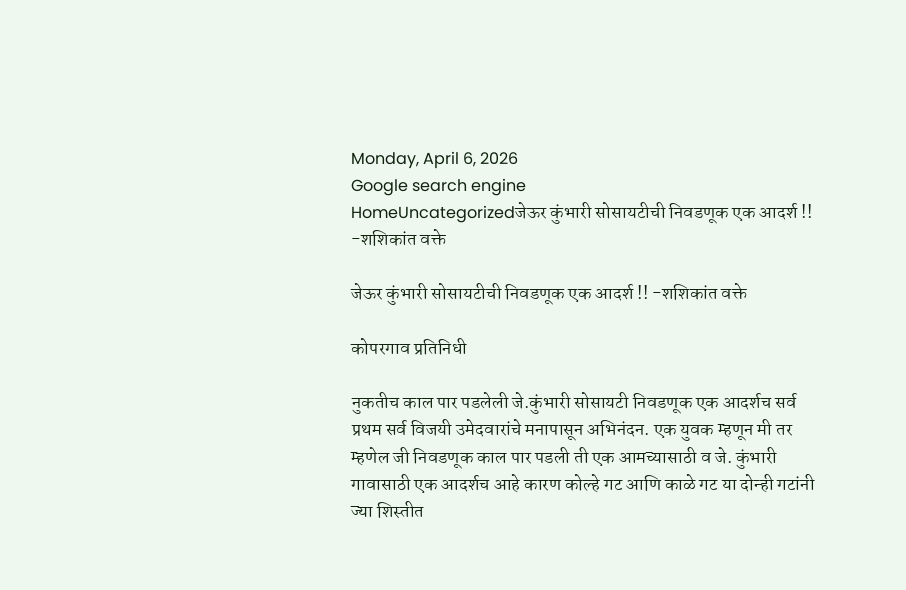Monday, April 6, 2026
Google search engine
HomeUncategorizedजेऊर कुंभारी सोसायटीची निवडणूक एक आदर्श !! -शशिकांत वक्ते

जेऊर कुंभारी सोसायटीची निवडणूक एक आदर्श !! -शशिकांत वक्ते

कोपरगाव प्रतिनिधी

नुकतीच काल पार पडलेली जे.कुंभारी सोसायटी निवडणूक एक आदर्शच सर्व प्रथम सर्व विजयी उमेदवारांचे मनापासून अभिनंदन. एक युवक म्हणून मी तर म्हणेल जी निवडणूक काल पार पडली ती एक आमच्यासाठी व जे. कुंभारी गावासाठी एक आदर्शच आहे कारण कोल्हे गट आणि काळे गट या दोन्ही गटांनी ज्या शिस्तीत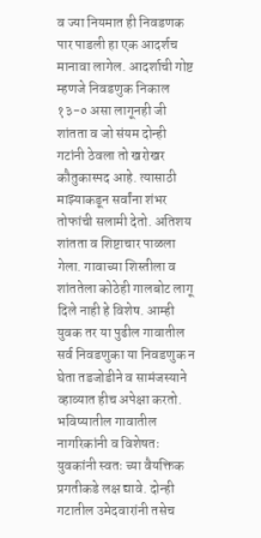व ज्या नियमात ही निवडणक पार पाडली हा एक आदर्शच मानावा लागेल. आदर्शाची गोष्ट म्हणजे निवडणुक निकाल १३-० असा लागूनही जी शांतता व जो संयम दोन्ही गटांनी ठेवला तो खरोखर कौतुकास्पद आहे. त्यासाठी माझ्याकडून सर्वांना शंभर तोफांची सलामी देतो. अतिशय शांतता व शिष्टाचार पाळला गेला. गावाच्या शिस्तीला व शांततेला कोठेही गालबोट लागू दिले नाही हे विशेष. आम्ही युवक तर या पुढील गावातील सर्व निवडणुका या निवडणुक न घेता तडजोडीने व सामंजस्याने व्हाव्यात हीच अपेक्षा करतो. भविष्यातील गावातील नागरिकांनी व विशेषतः युवकांनी स्वतः च्या वैयक्तिक प्रगतीकडे लक्ष द्यावे. दोन्ही गटातील उमेदवारांनी तसेच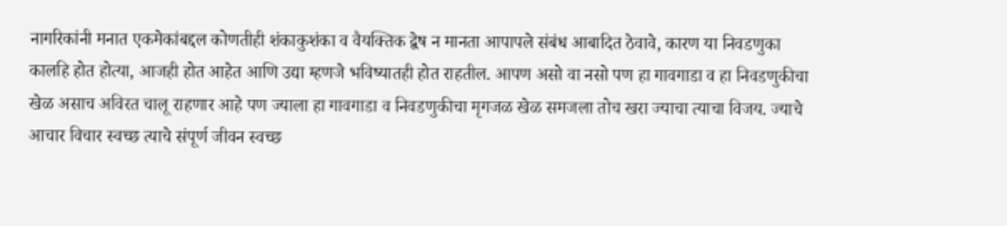नागरिकांनी मनात एकमेकांबद्दल कोणतीही शंकाकुशंका व वैयक्तिक द्वेष न मानता आपापले संबंध आबादित ठेवावे, कारण या निवडणुका कालहि होत होत्या, आजही होत आहेत आणि उद्या म्हणजे भविष्यातही होत राहतील. आपण असो वा नसो पण हा गावगाडा व हा निवडणुकीचा खेळ असाच अविरत चालू राहणार आहे पण ज्याला हा गावगाडा व निवडणुकीचा मृगजळ खेळ समजला तोच खरा ज्याचा त्याचा विजय. ज्याचे आचार विचार स्वच्छ त्याचे संपूर्ण जीवन स्वच्छ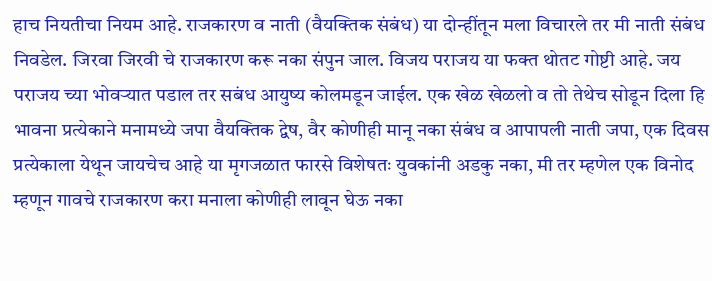हाच नियतीचा नियम आहे. राजकारण व नाती (वैयक्तिक संबंध) या दोन्हींतून मला विचारले तर मी नाती संबंध निवडेल. जिरवा जिरवी चे राजकारण करू नका संपुन जाल. विजय पराजय या फक्त थोतट गोष्टी आहे. जय पराजय च्या भोवऱ्यात पडाल तर सबंध आयुष्य कोलमडून जाईल. एक खेळ खेळलो व तो तेथेच सोडून दिला हि भावना प्रत्येकाने मनामध्ये जपा वैयक्तिक द्वेष, वैर कोणीही मानू नका संबंध व आपापली नाती जपा, एक दिवस प्रत्येकाला येथून जायचेच आहे या मृगजळात फारसे विशेषतः युवकांनी अडकु नका, मी तर म्हणेल एक विनोद म्हणून गावचे राजकारण करा मनाला कोणीही लावून घेऊ नका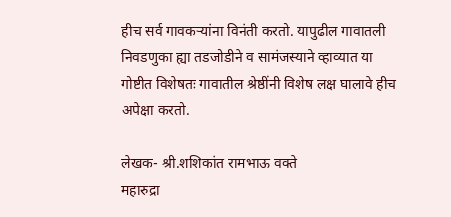हीच सर्व गावकऱ्यांना विनंती करतो. यापुढील गावातली निवडणुका ह्या तडजोडीने व सामंजस्याने व्हाव्यात या गोष्टीत विशेषतः गावातील श्रेष्ठींनी विशेष लक्ष घालावे हीच अपेक्षा करतो.

लेखक- श्री.शशिकांत रामभाऊ वक्ते
महारुद्रा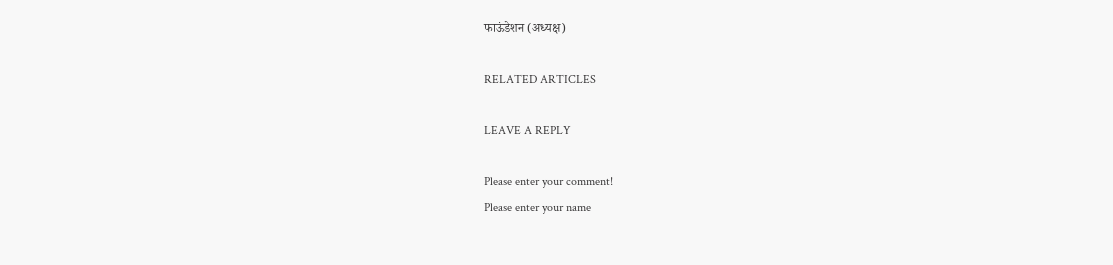फाऊंडेशन (अध्यक्ष)

RELATED ARTICLES

LEAVE A REPLY

Please enter your comment!
Please enter your name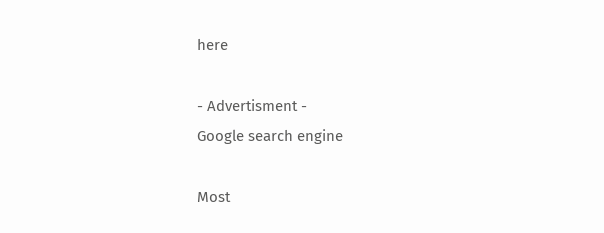here

- Advertisment -
Google search engine

Most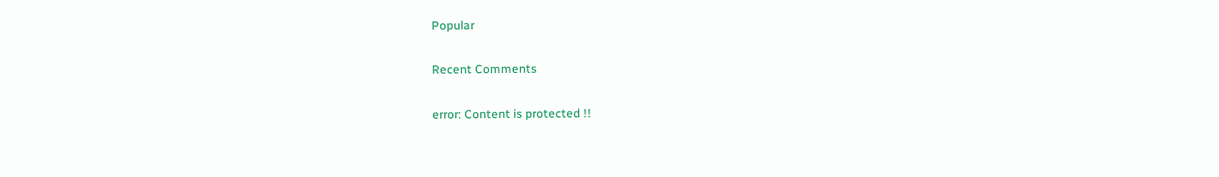Popular

Recent Comments

error: Content is protected !!